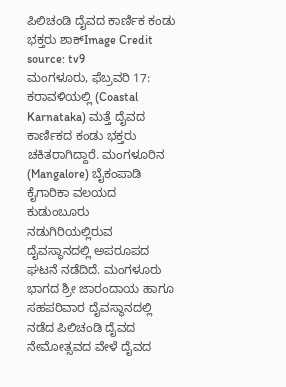ಪಿಲಿಚಂಡಿ ದೈವದ ಕಾರ್ಣಿಕ ಕಂಡು ಭಕ್ತರು ಶಾಕ್Image Credit source: tv9
ಮಂಗಳೂರು, ಫೆಬ್ರವರಿ 17: ಕರಾವಳಿಯಲ್ಲಿ (Coastal Karnataka) ಮತ್ತೆ ದೈವದ ಕಾರ್ಣಿಕದ ಕಂಡು ಭಕ್ತರು ಚಕಿತರಾಗಿದ್ದಾರೆ. ಮಂಗಳೂರಿನ (Mangalore) ಬೈಕಂಪಾಡಿ ಕೈಗಾರಿಕಾ ವಲಯದ ಕುಡುಂಬೂರು ನಡುಗಿರಿಯಲ್ಲಿರುವ ದೈವಸ್ಥಾನದಲ್ಲಿ ಅಪರೂಪದ ಘಟನೆ ನಡೆದಿದೆ. ಮಂಗಳೂರು ಭಾಗದ ಶ್ರೀ ಜಾರಂದಾಯ ಹಾಗೂ ಸಹಪರಿವಾರ ದೈವಸ್ಥಾನದಲ್ಲಿ ನಡೆದ ಪಿಲಿಚಂಡಿ ದೈವದ ನೇಮೋತ್ಸವದ ವೇಳೆ ದೈವದ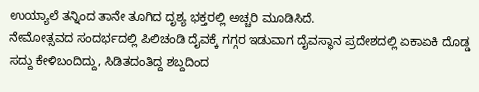ಉಯ್ಯಾಲೆ ತನ್ನಿಂದ ತಾನೇ ತೂಗಿದ ದೃಶ್ಯ ಭಕ್ತರಲ್ಲಿ ಅಚ್ಚರಿ ಮೂಡಿಸಿದೆ.
ನೇಮೋತ್ಸವದ ಸಂದರ್ಭದಲ್ಲಿ ಪಿಲಿಚಂಡಿ ದೈವಕ್ಕೆ ಗಗ್ಗರ ಇಡುವಾಗ ದೈವಸ್ಥಾನ ಪ್ರದೇಶದಲ್ಲಿ ಏಕಾಏಕಿ ದೊಡ್ಡ ಸದ್ದು ಕೇಳಿಬಂದಿದ್ದು, ಸಿಡಿತದಂತಿದ್ದ ಶಬ್ದದಿಂದ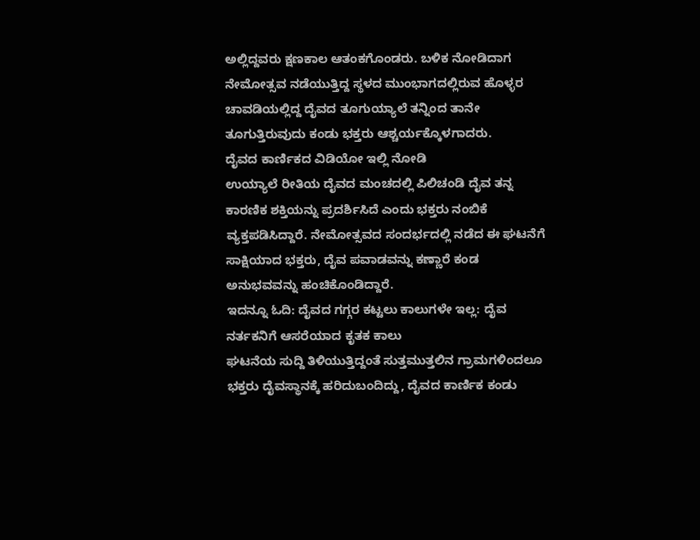ಅಲ್ಲಿದ್ದವರು ಕ್ಷಣಕಾಲ ಆತಂಕಗೊಂಡರು. ಬಳಿಕ ನೋಡಿದಾಗ ನೇಮೋತ್ಸವ ನಡೆಯುತ್ತಿದ್ದ ಸ್ಥಳದ ಮುಂಭಾಗದಲ್ಲಿರುವ ಹೊಳ್ಳರ ಚಾವಡಿಯಲ್ಲಿದ್ದ ದೈವದ ತೂಗುಯ್ಯಾಲೆ ತನ್ನಿಂದ ತಾನೇ ತೂಗುತ್ತಿರುವುದು ಕಂಡು ಭಕ್ತರು ಆಶ್ಚರ್ಯಕ್ಕೊಳಗಾದರು.
ದೈವದ ಕಾರ್ಣಿಕದ ವಿಡಿಯೋ ಇಲ್ಲಿ ನೋಡಿ
ಉಯ್ಯಾಲೆ ರೀತಿಯ ದೈವದ ಮಂಚದಲ್ಲಿ ಪಿಲಿಚಂಡಿ ದೈವ ತನ್ನ ಕಾರಣಿಕ ಶಕ್ತಿಯನ್ನು ಪ್ರದರ್ಶಿಸಿದೆ ಎಂದು ಭಕ್ತರು ನಂಬಿಕೆ ವ್ಯಕ್ತಪಡಿಸಿದ್ದಾರೆ. ನೇಮೋತ್ಸವದ ಸಂದರ್ಭದಲ್ಲಿ ನಡೆದ ಈ ಘಟನೆಗೆ ಸಾಕ್ಷಿಯಾದ ಭಕ್ತರು, ದೈವ ಪವಾಡವನ್ನು ಕಣ್ಣಾರೆ ಕಂಡ ಅನುಭವವನ್ನು ಹಂಚಿಕೊಂಡಿದ್ದಾರೆ.
ಇದನ್ನೂ ಓದಿ: ದೈವದ ಗಗ್ಗರ ಕಟ್ಟಲು ಕಾಲುಗಳೇ ಇಲ್ಲ: ದೈವ ನರ್ತಕನಿಗೆ ಆಸರೆಯಾದ ಕೃತಕ ಕಾಲು
ಘಟನೆಯ ಸುದ್ದಿ ತಿಳಿಯುತ್ತಿದ್ದಂತೆ ಸುತ್ತಮುತ್ತಲಿನ ಗ್ರಾಮಗಳಿಂದಲೂ ಭಕ್ತರು ದೈವಸ್ಥಾನಕ್ಕೆ ಹರಿದುಬಂದಿದ್ದು, ದೈವದ ಕಾರ್ಣಿಕ ಕಂಡು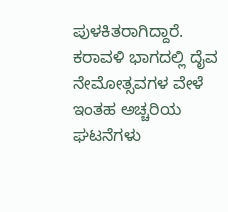ಪುಳಕಿತರಾಗಿದ್ದಾರೆ. ಕರಾವಳಿ ಭಾಗದಲ್ಲಿ ದೈವ ನೇಮೋತ್ಸವಗಳ ವೇಳೆ ಇಂತಹ ಅಚ್ಚರಿಯ ಘಟನೆಗಳು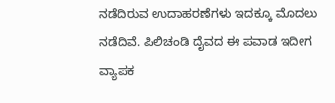ನಡೆದಿರುವ ಉದಾಹರಣೆಗಳು ಇದಕ್ಕೂ ಮೊದಲು ನಡೆದಿವೆ. ಪಿಲಿಚಂಡಿ ದೈವದ ಈ ಪವಾಡ ಇದೀಗ ವ್ಯಾಪಕ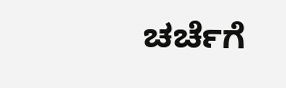ಚರ್ಚೆಗೆ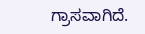ಗ್ರಾಸವಾಗಿದೆ.